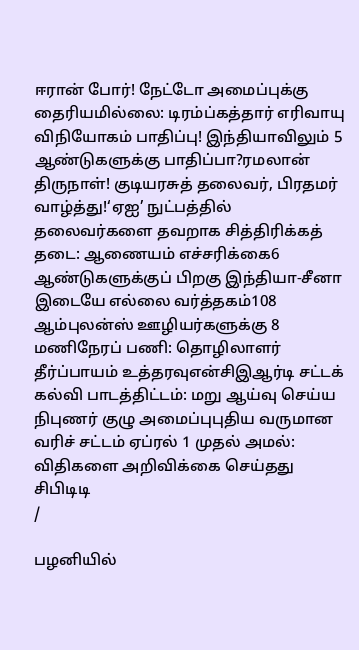ஈரான் போர்! நேட்டோ அமைப்புக்கு தைரியமில்லை: டிரம்ப்கத்தார் எரிவாயு விநியோகம் பாதிப்பு! இந்தியாவிலும் 5 ஆண்டுகளுக்கு பாதிப்பா?ரமலான் திருநாள்! குடியரசுத் தலைவர், பிரதமர் வாழ்த்து!‘ஏஐ’ நுட்பத்தில் தலைவர்களை தவறாக சித்திரிக்கத் தடை: ஆணையம் எச்சரிக்கை6 ஆண்டுகளுக்குப் பிறகு இந்தியா-சீனா இடையே எல்லை வர்த்தகம்108 ஆம்புலன்ஸ் ஊழியர்களுக்கு 8 மணிநேரப் பணி: தொழிலாளர் தீர்ப்பாயம் உத்தரவுஎன்சிஇஆர்டி சட்டக் கல்வி பாடத்திட்டம்: மறு ஆய்வு செய்ய நிபுணர் குழு அமைப்புபுதிய வருமான வரிச் சட்டம் ஏப்ரல் 1 முதல் அமல்: விதிகளை அறிவிக்கை செய்தது சிபிடிடி
/

பழனியில்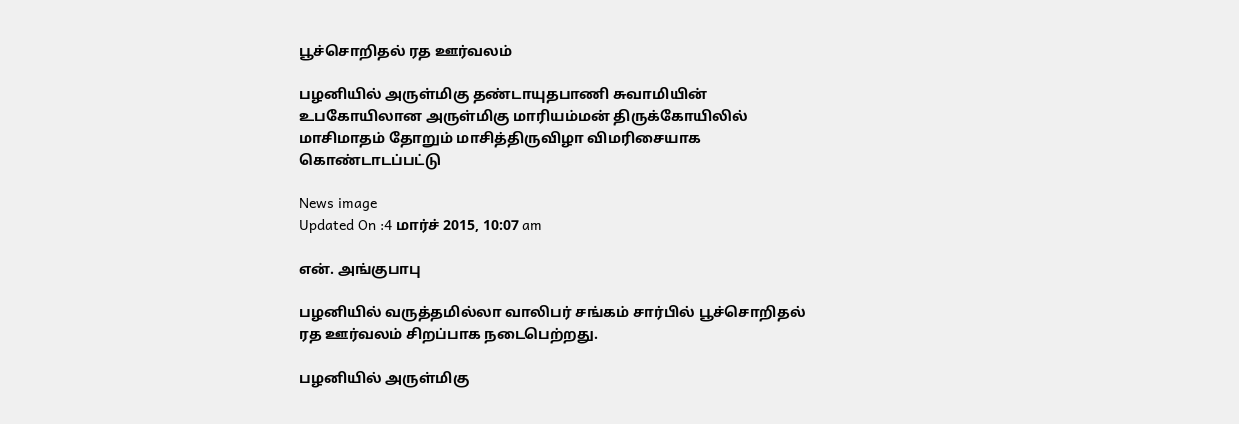பூச்சொறிதல் ரத ஊர்வலம்

பழனியில் அருள்மிகு தண்டாயுதபாணி சுவாமியின் உபகோயிலான அருள்மிகு மாரியம்மன் திருக்கோயிலில் மாசிமாதம் தோறும் மாசித்திருவிழா விமரிசையாக கொண்டாடப்பட்டு

News image
Updated On :4 மார்ச் 2015, 10:07 am

என். அங்குபாபு

பழனியில் வருத்தமில்லா வாலிபர் சங்கம் சார்பில் பூச்சொறிதல் ரத ஊர்வலம் சிறப்பாக நடைபெற்றது.

பழனியில் அருள்மிகு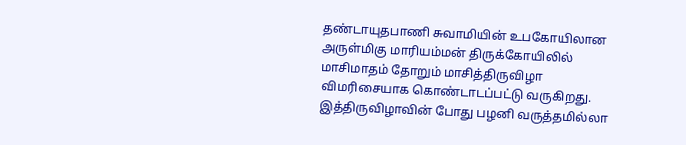தண்டாயுதபாணி சுவாமியின் உபகோயிலான அருள்மிகு மாரியம்மன் திருக்கோயிலில் மாசிமாதம் தோறும் மாசித்திருவிழா விமரிசையாக கொண்டாடப்பட்டு வருகிறது.  இத்திருவிழாவின் போது பழனி வருத்தமில்லா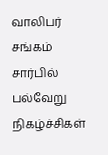வாலிபர் சங்கம் சார்பில் பல்வேறு நிகழ்ச்சிகள்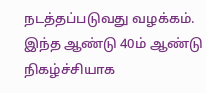நடத்தப்படுவது வழக்கம்.  இந்த ஆண்டு 40ம் ஆண்டு நிகழ்ச்சியாக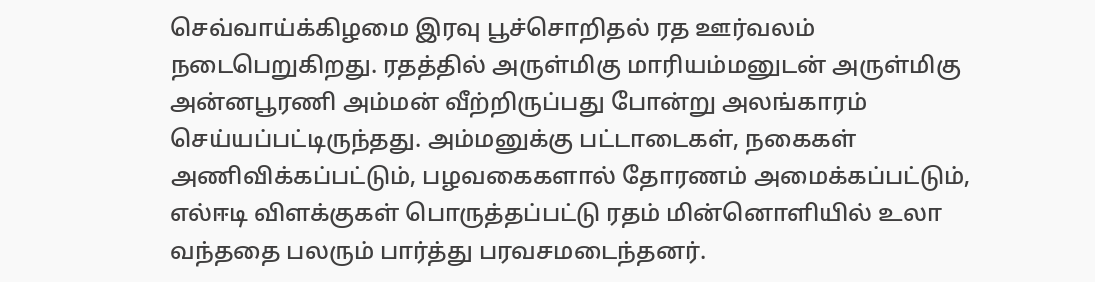செவ்வாய்க்கிழமை இரவு பூச்சொறிதல் ரத ஊர்வலம் நடைபெறுகிறது. ரதத்தில் அருள்மிகு மாரியம்மனுடன் அருள்மிகு அன்னபூரணி அம்மன் வீற்றிருப்பது போன்று அலங்காரம் செய்யப்பட்டிருந்தது. அம்மனுக்கு பட்டாடைகள், நகைகள் அணிவிக்கப்பட்டும், பழவகைகளால் தோரணம் அமைக்கப்பட்டும், எல்ஈடி விளக்குகள் பொருத்தப்பட்டு ரதம் மின்னொளியில் உலா வந்ததை பலரும் பார்த்து பரவசமடைந்தனர்.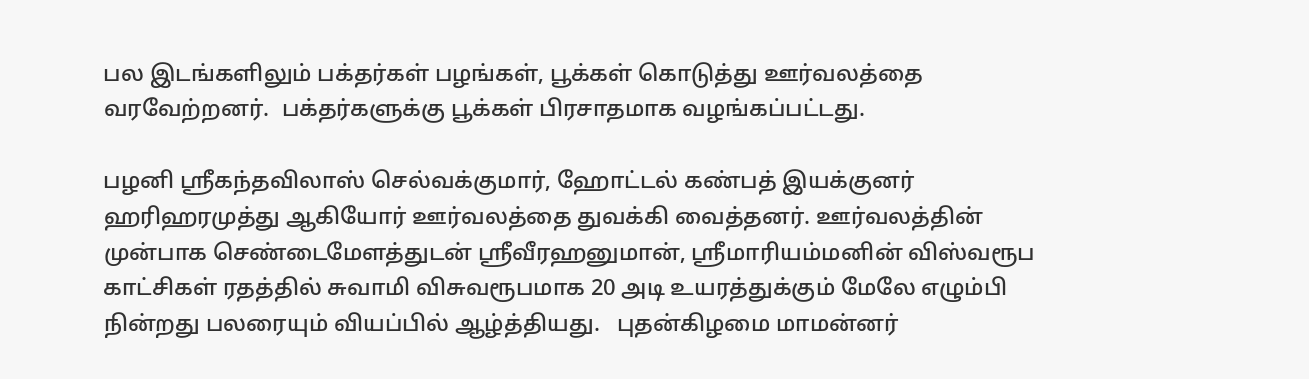பல இடங்களிலும் பக்தர்கள் பழங்கள், பூக்கள் கொடுத்து ஊர்வலத்தை வரவேற்றனர்.  பக்தர்களுக்கு பூக்கள் பிரசாதமாக வழங்கப்பட்டது.

பழனி ஸ்ரீகந்தவிலாஸ் செல்வக்குமார், ஹோட்டல் கண்பத் இயக்குனர் ஹரிஹரமுத்து ஆகியோர் ஊர்வலத்தை துவக்கி வைத்தனர். ஊர்வலத்தின் முன்பாக செண்டைமேளத்துடன் ஸ்ரீவீரஹனுமான், ஸ்ரீமாரியம்மனின் விஸ்வரூப காட்சிகள் ரதத்தில் சுவாமி விசுவரூபமாக 20 அடி உயரத்துக்கும் மேலே எழும்பி நின்றது பலரையும் வியப்பில் ஆழ்த்தியது.   புதன்கிழமை மாமன்னர்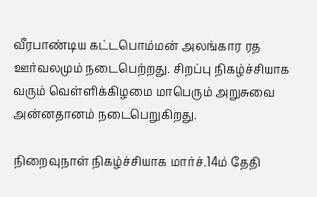வீரபாண்டிய கட்டபொம்மன் அலங்கார ரத ஊர்வலமும் நடைபெற்றது. சிறப்பு நிகழ்ச்சியாக வரும் வெள்ளிக்கிழமை மாபெரும் அறுசுவை அன்னதானம் நடைபெறுகிறது.

நிறைவுநாள் நிகழ்ச்சியாக மார்ச்.14ம் தேதி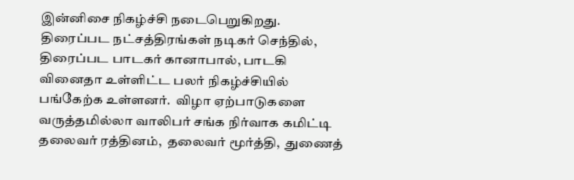இன்னிசை நிகழ்ச்சி நடைபெறுகிறது.  திரைப்பட நட்சத்திரங்கள் நடிகர் செந்தில், திரைப்பட பாடகர் கானாபால், பாடகி வினைதா உள்ளிட்ட பலர் நிகழ்ச்சியில் பங்கேற்க உள்ளனர்.  விழா ஏற்பாடுகளை வருத்தமில்லா வாலிபர் சங்க நிர்வாக கமிட்டி தலைவர் ரத்தினம்,  தலைவர் மூர்த்தி,  துணைத்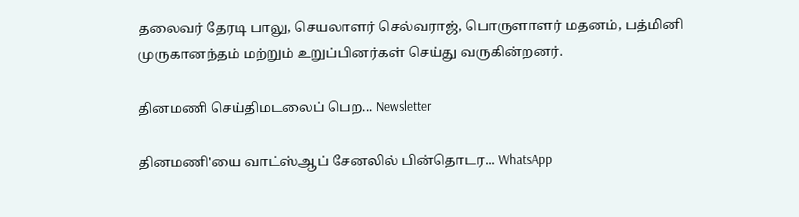தலைவர் தேரடி பாலு, செயலாளர் செல்வராஜ், பொருளாளர் மதனம், பத்மினி முருகானந்தம் மற்றும் உறுப்பினர்கள் செய்து வருகின்றனர்.

தினமணி செய்திமடலைப் பெற... Newsletter

தினமணி'யை வாட்ஸ்ஆப் சேனலில் பின்தொடர... WhatsApp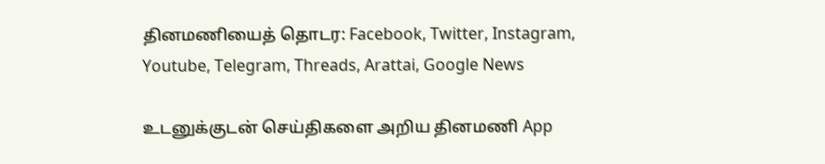தினமணியைத் தொடர: Facebook, Twitter, Instagram, Youtube, Telegram, Threads, Arattai, Google News

உடனுக்குடன் செய்திகளை அறிய தினமணி App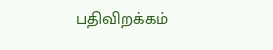பதிவிறக்கம்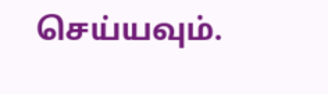செய்யவும்.